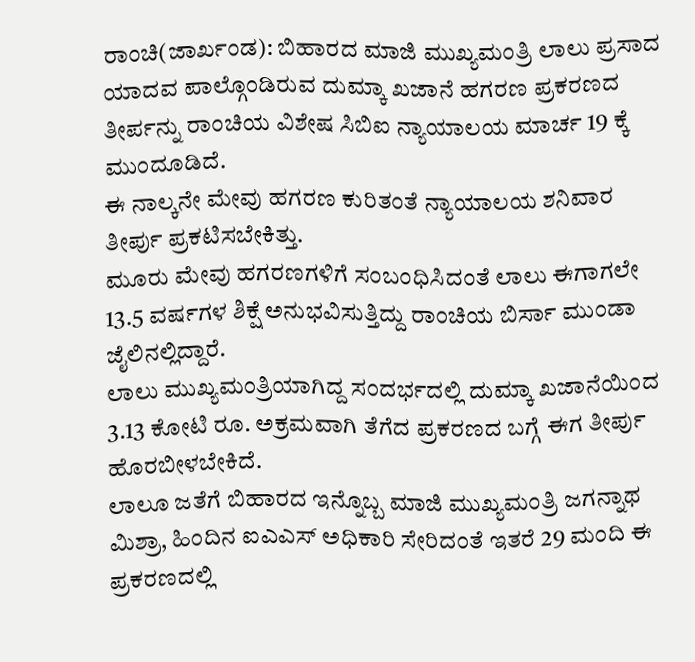ರಾಂಚಿ(ಜಾರ್ಖಂಡ): ಬಿಹಾರದ ಮಾಜಿ ಮುಖ್ಯಮಂತ್ರಿ ಲಾಲು ಪ್ರಸಾದ ಯಾದವ ಪಾಲ್ಗೊಂಡಿರುವ ದುಮ್ಕಾ ಖಜಾನೆ ಹಗರಣ ಪ್ರಕರಣದ ತೀರ್ಪನ್ನು ರಾಂಚಿಯ ವಿಶೇಷ ಸಿಬಿಐ ನ್ಯಾಯಾಲಯ ಮಾರ್ಚ 19 ಕ್ಕೆ ಮುಂದೂಡಿದೆ.
ಈ ನಾಲ್ಕನೇ ಮೇವು ಹಗರಣ ಕುರಿತಂತೆ ನ್ಯಾಯಾಲಯ ಶನಿವಾರ ತೀರ್ಪು ಪ್ರಕಟಿಸಬೇಕಿತ್ತು.
ಮೂರು ಮೇವು ಹಗರಣಗಳಿಗೆ ಸಂಬಂಧಿಸಿದಂತೆ ಲಾಲು ಈಗಾಗಲೇ 13.5 ವರ್ಷಗಳ ಶಿಕ್ಷೆ ಅನುಭವಿಸುತ್ತಿದ್ದು ರಾಂಚಿಯ ಬಿರ್ಸಾ ಮುಂಡಾ ಜೈಲಿನಲ್ಲಿದ್ದಾರೆ.
ಲಾಲು ಮುಖ್ಯಮಂತ್ರಿಯಾಗಿದ್ದ ಸಂದರ್ಭದಲ್ಲಿ ದುಮ್ಕಾ ಖಜಾನೆಯಿಂದ 3.13 ಕೋಟಿ ರೂ. ಅಕ್ರಮವಾಗಿ ತೆಗೆದ ಪ್ರಕರಣದ ಬಗ್ಗೆ ಈಗ ತೀರ್ಪು ಹೊರಬೀಳಬೇಕಿದೆ.
ಲಾಲೂ ಜತೆಗೆ ಬಿಹಾರದ ಇನ್ನೊಬ್ಬ ಮಾಜಿ ಮುಖ್ಯಮಂತ್ರಿ ಜಗನ್ನಾಥ ಮಿಶ್ರಾ, ಹಿಂದಿನ ಐಎಎಸ್ ಅಧಿಕಾರಿ ಸೇರಿದಂತೆ ಇತರೆ 29 ಮಂದಿ ಈ ಪ್ರಕರಣದಲ್ಲಿ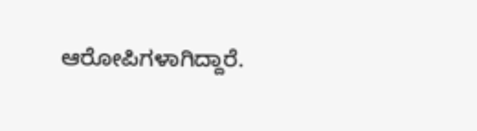ಆರೋಪಿಗಳಾಗಿದ್ದಾರೆ.